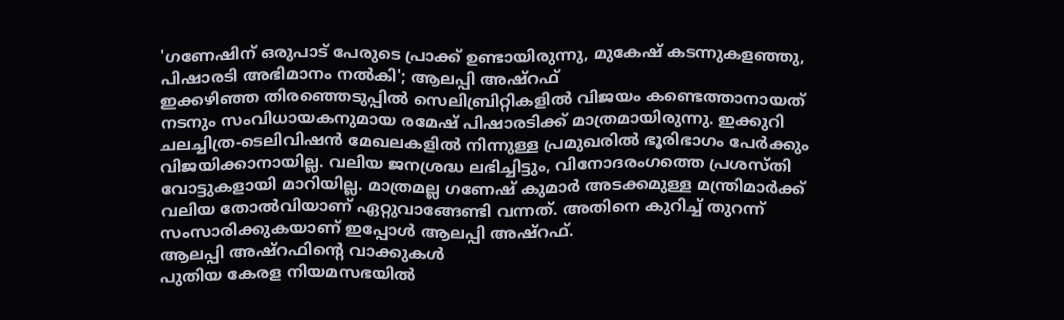'ഗണേഷിന് ഒരുപാട് പേരുടെ പ്രാക്ക് ഉണ്ടായിരുന്നു, മുകേഷ് കടന്നുകളഞ്ഞു, പിഷാരടി അഭിമാനം നൽകി'; ആലപ്പി അഷ്റഫ്
ഇക്കഴിഞ്ഞ തിരഞ്ഞെടുപ്പിൽ സെലിബ്രിറ്റികളിൽ വിജയം കണ്ടെത്താനായത് നടനും സംവിധായകനുമായ രമേഷ് പിഷാരടിക്ക് മാത്രമായിരുന്നു. ഇക്കുറി ചലച്ചിത്ര-ടെലിവിഷൻ മേഖലകളിൽ നിന്നുള്ള പ്രമുഖരിൽ ഭൂരിഭാഗം പേർക്കും വിജയിക്കാനായില്ല. വലിയ ജനശ്രദ്ധ ലഭിച്ചിട്ടും, വിനോദരംഗത്തെ പ്രശസ്തി വോട്ടുകളായി മാറിയില്ല. മാത്രമല്ല ഗണേഷ് കുമാർ അടക്കമുള്ള മന്ത്രിമാർക്ക് വലിയ തോൽവിയാണ് ഏറ്റുവാങ്ങേണ്ടി വന്നത്. അതിനെ കുറിച്ച് തുറന്ന് സംസാരിക്കുകയാണ് ഇപ്പോൾ ആലപ്പി അഷ്റഫ്.
ആലപ്പി അഷ്റഫിന്റെ വാക്കുകൾ
പുതിയ കേരള നിയമസഭയിൽ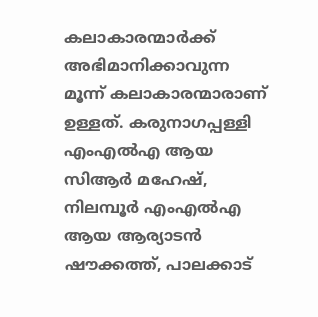കലാകാരന്മാർക്ക് അഭിമാനിക്കാവുന്ന മൂന്ന് കലാകാരന്മാരാണ് ഉള്ളത്. കരുനാഗപ്പള്ളി എംഎൽഎ ആയ സിആർ മഹേഷ്, നിലമ്പൂർ എംഎൽഎ ആയ ആര്യാടൻ ഷൗക്കത്ത്, പാലക്കാട്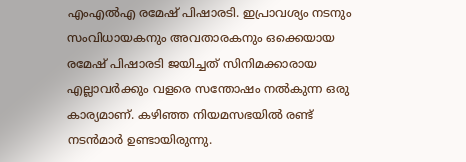എംഎൽഎ രമേഷ് പിഷാരടി. ഇപ്രാവശ്യം നടനും സംവിധായകനും അവതാരകനും ഒക്കെയായ രമേഷ് പിഷാരടി ജയിച്ചത് സിനിമക്കാരായ എല്ലാവർക്കും വളരെ സന്തോഷം നൽകുന്ന ഒരു കാര്യമാണ്. കഴിഞ്ഞ നിയമസഭയിൽ രണ്ട് നടൻമാർ ഉണ്ടായിരുന്നു.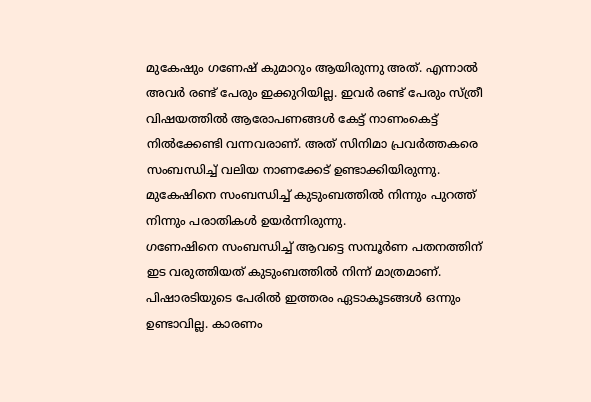മുകേഷും ഗണേഷ് കുമാറും ആയിരുന്നു അത്. എന്നാൽ അവർ രണ്ട് പേരും ഇക്കുറിയില്ല. ഇവർ രണ്ട് പേരും സ്ത്രീ വിഷയത്തിൽ ആരോപണങ്ങൾ കേട്ട് നാണംകെട്ട് നിൽക്കേണ്ടി വന്നവരാണ്. അത് സിനിമാ പ്രവർത്തകരെ സംബന്ധിച്ച് വലിയ നാണക്കേട് ഉണ്ടാക്കിയിരുന്നു. മുകേഷിനെ സംബന്ധിച്ച് കുടുംബത്തിൽ നിന്നും പുറത്ത് നിന്നും പരാതികൾ ഉയർന്നിരുന്നു.
ഗണേഷിനെ സംബന്ധിച്ച് ആവട്ടെ സമ്പൂർണ പതനത്തിന് ഇട വരുത്തിയത് കുടുംബത്തിൽ നിന്ന് മാത്രമാണ്. പിഷാരടിയുടെ പേരിൽ ഇത്തരം ഏടാകൂടങ്ങൾ ഒന്നും ഉണ്ടാവില്ല. കാരണം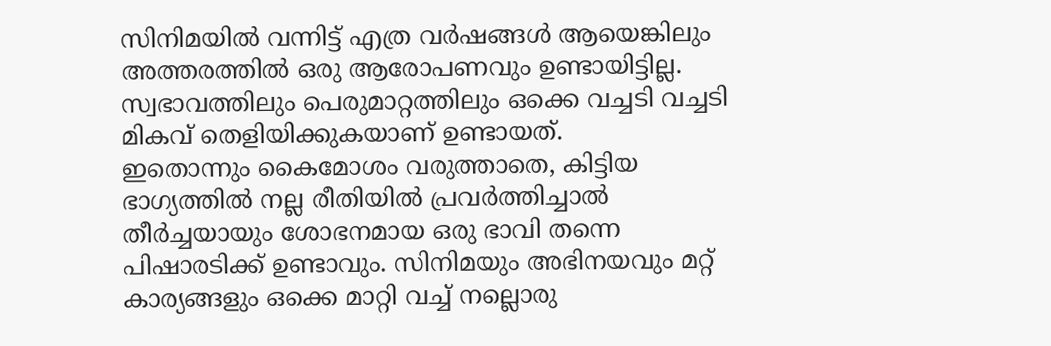സിനിമയിൽ വന്നിട്ട് എത്ര വർഷങ്ങൾ ആയെങ്കിലും അത്തരത്തിൽ ഒരു ആരോപണവും ഉണ്ടായിട്ടില്ല. സ്വഭാവത്തിലും പെരുമാറ്റത്തിലും ഒക്കെ വച്ചടി വച്ചടി മികവ് തെളിയിക്കുകയാണ് ഉണ്ടായത്.
ഇതൊന്നും കൈമോശം വരുത്താതെ, കിട്ടിയ ഭാഗ്യത്തിൽ നല്ല രീതിയിൽ പ്രവർത്തിച്ചാൽ തീർച്ചയായും ശോഭനമായ ഒരു ഭാവി തന്നെ പിഷാരടിക്ക് ഉണ്ടാവും. സിനിമയും അഭിനയവും മറ്റ് കാര്യങ്ങളും ഒക്കെ മാറ്റി വച്ച് നല്ലൊരു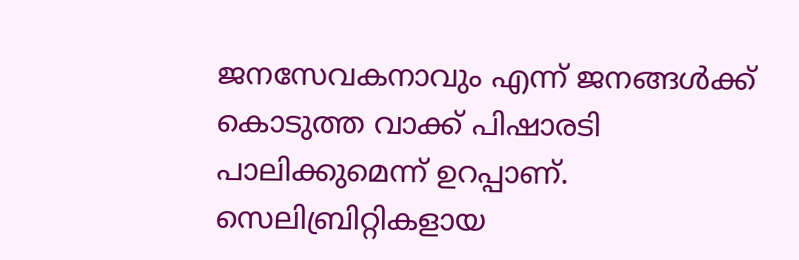ജനസേവകനാവും എന്ന് ജനങ്ങൾക്ക് കൊടുത്ത വാക്ക് പിഷാരടി പാലിക്കുമെന്ന് ഉറപ്പാണ്. സെലിബ്രിറ്റികളായ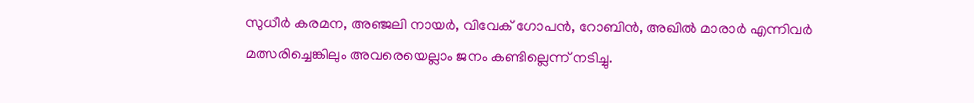സുധീർ കരമന, അഞ്ജലി നായർ, വിവേക് ഗോപൻ, റോബിൻ, അഖിൽ മാരാർ എന്നിവർ മത്സരിച്ചെങ്കിലും അവരെയെല്ലാം ജനം കണ്ടില്ലെന്ന് നടിച്ചു.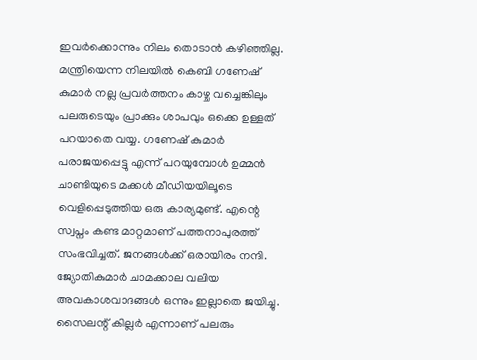ഇവർക്കൊന്നും നിലം തൊടാൻ കഴിഞ്ഞില്ല. മന്ത്രിയെന്ന നിലയിൽ കെബി ഗണേഷ് കുമാർ നല്ല പ്രവർത്തനം കാഴ്ച വച്ചെങ്കിലും പലരുടെയും പ്രാക്കും ശാപവും ഒക്കെ ഉള്ളത് പറയാതെ വയ്യ. ഗണേഷ് കുമാർ പരാജയപ്പെട്ടു എന്ന് പറയുമ്പോൾ ഉമ്മൻ ചാണ്ടിയുടെ മക്കൾ മീഡിയയിലൂടെ വെളിപ്പെടുത്തിയ ഒരു കാര്യമുണ്ട്. എന്റെ സ്വപ്നം കണ്ട മാറ്റമാണ് പത്തനാപുരത്ത് സംഭവിച്ചത്. ജനങ്ങൾക്ക് ഒരായിരം നന്ദി.
ജ്യോതികുമാർ ചാമക്കാല വലിയ അവകാശവാദങ്ങൾ ഒന്നും ഇല്ലാതെ ജയിച്ചു. സൈലന്റ് കില്ലർ എന്നാണ് പലരും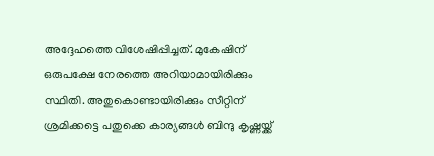അദ്ദേഹത്തെ വിശേഷിപ്പിച്ചത്. മുകേഷിന് ഒരുപക്ഷേ നേരത്തെ അറിയാമായിരിക്കും സ്ഥിതി. അതുകൊണ്ടായിരിക്കും സീറ്റിന് ശ്രമിക്കട്ടെ പതുക്കെ കാര്യങ്ങൾ ബിന്ദു കൃഷ്ണയ്ക്ക്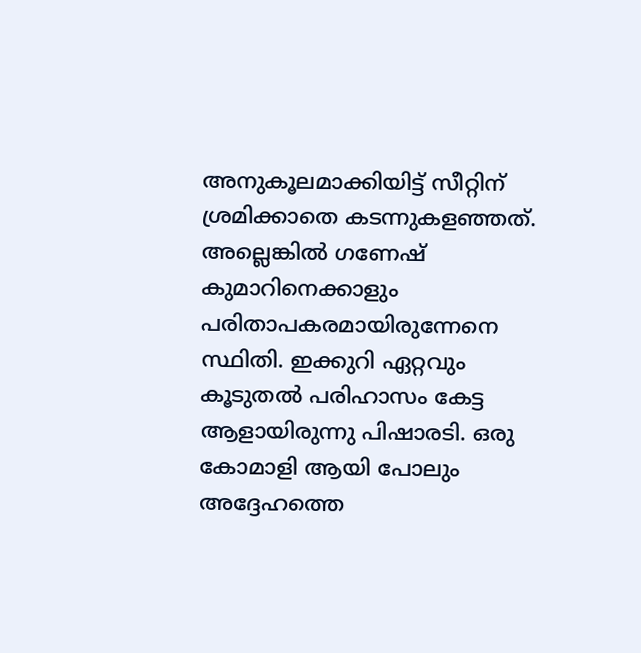അനുകൂലമാക്കിയിട്ട് സീറ്റിന് ശ്രമിക്കാതെ കടന്നുകളഞ്ഞത്.
അല്ലെങ്കിൽ ഗണേഷ് കുമാറിനെക്കാളും പരിതാപകരമായിരുന്നേനെ സ്ഥിതി. ഇക്കുറി ഏറ്റവും കൂടുതൽ പരിഹാസം കേട്ട ആളായിരുന്നു പിഷാരടി. ഒരു കോമാളി ആയി പോലും അദ്ദേഹത്തെ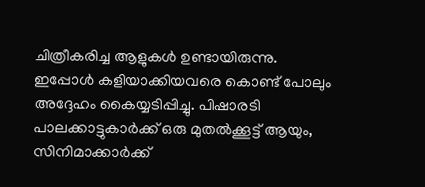ചിത്രീകരിച്ച ആളുകൾ ഉണ്ടായിരുന്നു. ഇപ്പോൾ കളിയാക്കിയവരെ കൊണ്ട് പോലും അദ്ദേഹം കൈയ്യടിപ്പിച്ചു. പിഷാരടി പാലക്കാട്ടുകാർക്ക് ഒരു മുതൽക്കൂട്ട് ആയും, സിനിമാക്കാർക്ക്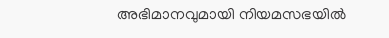അഭിമാനവുമായി നിയമസഭയിൽ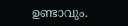ഉണ്ടാവും.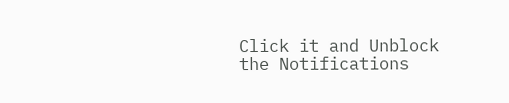Click it and Unblock the Notifications